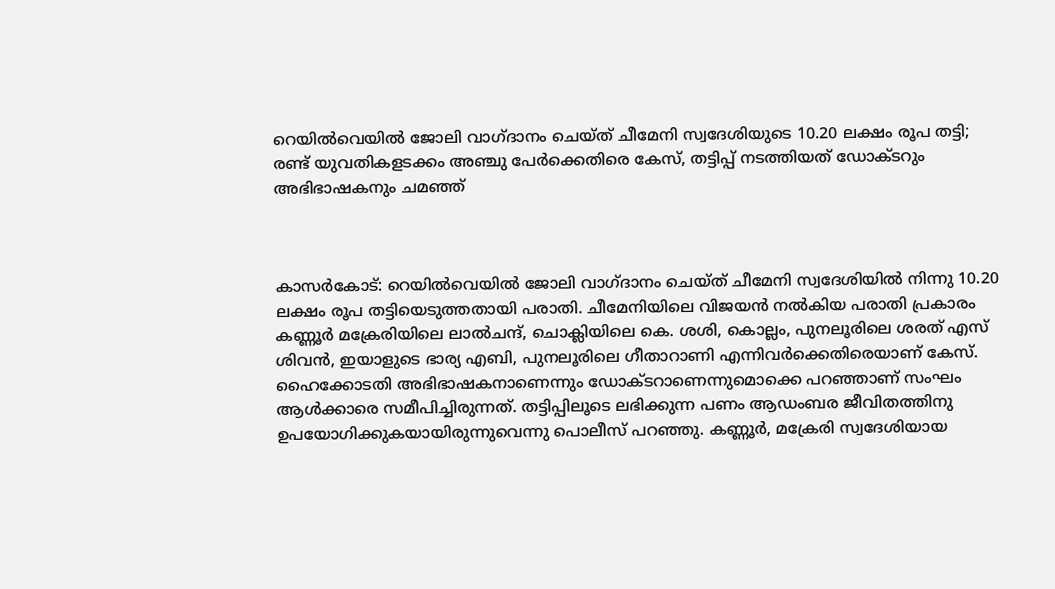റെയില്‍വെയില്‍ ജോലി വാഗ്ദാനം ചെയ്ത് ചീമേനി സ്വദേശിയുടെ 10.20 ലക്ഷം രൂപ തട്ടി; രണ്ട് യുവതികളടക്കം അഞ്ചു പേര്‍ക്കെതിരെ കേസ്, തട്ടിപ്പ് നടത്തിയത് ഡോക്ടറും അഭിഭാഷകനും ചമഞ്ഞ്



കാസര്‍കോട്: റെയില്‍വെയില്‍ ജോലി വാഗ്ദാനം ചെയ്ത് ചീമേനി സ്വദേശിയില്‍ നിന്നു 10.20 ലക്ഷം രൂപ തട്ടിയെടുത്തതായി പരാതി. ചീമേനിയിലെ വിജയന്‍ നല്‍കിയ പരാതി പ്രകാരം കണ്ണൂര്‍ മക്രേരിയിലെ ലാല്‍ചന്ദ്, ചൊക്ലിയിലെ കെ. ശശി, കൊല്ലം, പുനലൂരിലെ ശരത് എസ് ശിവന്‍, ഇയാളുടെ ഭാര്യ എബി, പുനലൂരിലെ ഗീതാറാണി എന്നിവര്‍ക്കെതിരെയാണ് കേസ്. ഹൈക്കോടതി അഭിഭാഷകനാണെന്നും ഡോക്ടറാണെന്നുമൊക്കെ പറഞ്ഞാണ് സംഘം ആള്‍ക്കാരെ സമീപിച്ചിരുന്നത്. തട്ടിപ്പിലൂടെ ലഭിക്കുന്ന പണം ആഡംബര ജീവിതത്തിനു ഉപയോഗിക്കുകയായിരുന്നുവെന്നു പൊലീസ് പറഞ്ഞു. കണ്ണൂര്‍, മക്രേരി സ്വദേശിയായ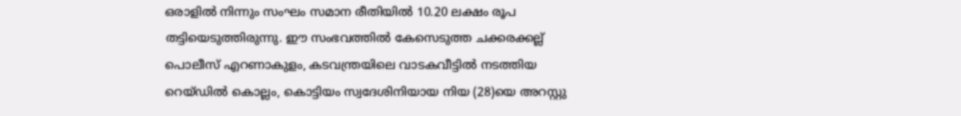ഒരാളില്‍ നിന്നും സംഘം സമാന രീതിയില്‍ 10.20 ലക്ഷം രൂപ തട്ടിയെടുത്തിരുന്നു. ഈ സംഭവത്തില്‍ കേസെടുത്ത ചക്കരക്കല്ല് പൊലീസ് എറണാകുളം, കടവന്ത്രയിലെ വാടകവീട്ടില്‍ നടത്തിയ റെയ്ഡില്‍ കൊല്ലം, കൊട്ടിയം സ്വദേശിനിയായ നിയ (28)യെ അറസ്റ്റു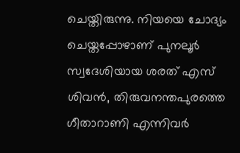ചെയ്തിരുന്നു. നിയയെ ചോദ്യം ചെയ്തപ്പോഴാണ് പുനലൂര്‍ സ്വദേശിയായ ശരത് എസ് ശിവന്‍, തിരുവനന്തപുരത്തെ ഗീതാറാണി എന്നിവര്‍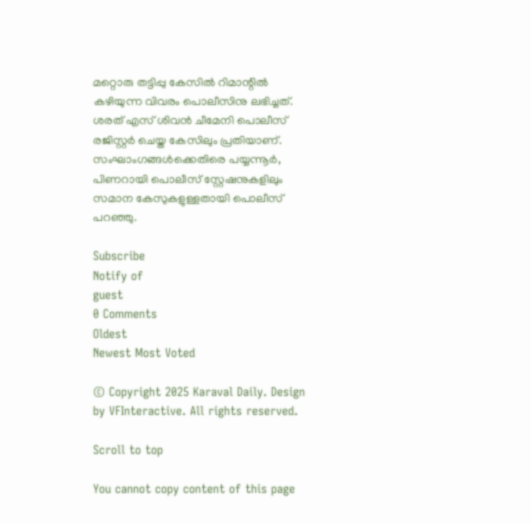മറ്റൊരു തട്ടിപ്പു കേസില്‍ റിമാന്റില്‍ കഴിയുന്ന വിവരം പൊലീസിനു ലഭിച്ചത്. ശരത് എസ് ശിവന്‍ ചീമേനി പൊലീസ് രജിസ്റ്റര്‍ ചെയ്ത കേസിലും പ്രതിയാണ്. സംഘാംഗങ്ങള്‍ക്കെതിരെ പയ്യന്നൂര്‍, പിണറായി പൊലീസ് സ്റ്റേഷനുകളിലും സമാന കേസുകളുള്ളതായി പൊലീസ് പറഞ്ഞു.

Subscribe
Notify of
guest
0 Comments
Oldest
Newest Most Voted

© Copyright 2025 Karaval Daily. Design by VFInteractive. All rights reserved.

Scroll to top

You cannot copy content of this page